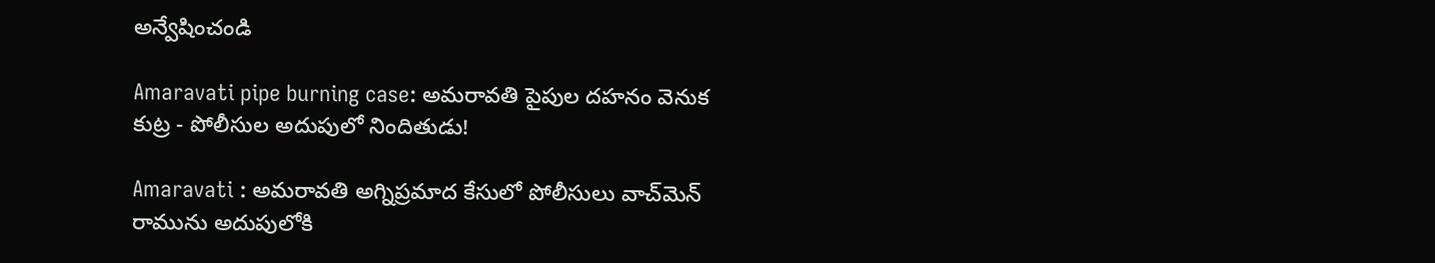అన్వేషించండి

Amaravati pipe burning case: అమరావతి పైపుల దహనం వెనుక కుట్ర - పోలీసుల అదుపులో నిందితుడు!

Amaravati : అమరావతి అగ్నిప్రమాద కేసులో పోలీసులు వాచ్‌మెన్ రామును అదుపులోకి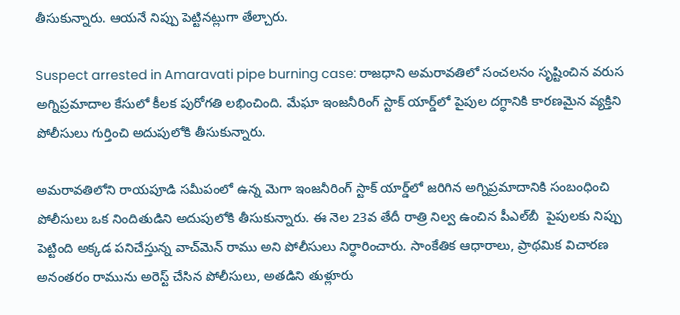తీసుకున్నారు. ఆయనే నిప్పు పెట్టినట్లుగా తేల్చారు.

Suspect arrested in Amaravati pipe burning case: రాజధాని అమరావతిలో సంచలనం సృష్టించిన వరుస అగ్నిప్రమాదాల కేసులో కీలక పురోగతి లభించింది. మేఘా ఇంజనీరింగ్ స్టాక్ యార్డ్‌లో పైపుల దగ్ధానికి కారణమైన వ్యక్తిని పోలీసులు గుర్తించి అదుపులోకి తీసుకున్నారు.

అమరావతిలోని రాయపూడి సమీపంలో ఉన్న మెగా ఇంజనీరింగ్ స్టాక్ యార్డ్‌లో జరిగిన అగ్నిప్రమాదానికి సంబంధించి పోలీసులు ఒక నిందితుడిని అదుపులోకి తీసుకున్నారు. ఈ నెల 23వ తేదీ రాత్రి నిల్వ ఉంచిన పీఎల్‌బీ  పైపులకు నిప్పు పెట్టింది అక్కడ పనిచేస్తున్న వాచ్‌మెన్ రాము అని పోలీసులు నిర్ధారించారు. సాంకేతిక ఆధారాలు, ప్రాథమిక విచారణ అనంతరం రామును అరెస్ట్ చేసిన పోలీసులు, అతడిని తుళ్లూరు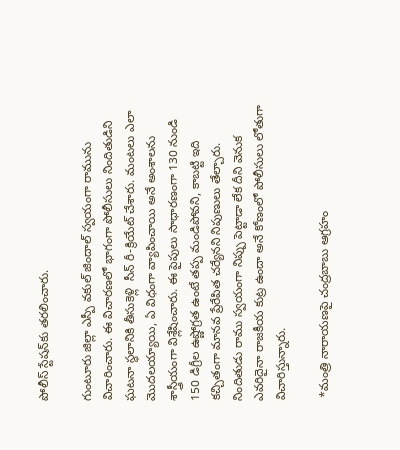పోలీస్ స్టేషన్‌కు తరలించారు.

గుంటూరు జిల్లా ఎస్పీ వకుల్ జిందాల్ స్వయంగా రామును విచారించారు. ఈ విచారణలో భాగంగా పోలీసులు నిందితుడిని ఘటనా స్థలానికి తీసుకెళ్లి  సీన్ రీ-క్రియేట్ చేశారు. మంటలు ఎలా మొదలయ్యాయి, ఏ విధంగా వ్యాపించాయి అనే అంశాలను శాస్త్రీయంగా విశ్లేషించారు. ఈ పైపులు సాధారణంగా 130 నుండి 150 డిగ్రీల ఉష్ణోగ్రత ఉంటే తప్ప మండిపోవని, కాబట్టి ఇది కచ్చితంగా మానవ ప్రేరేపిత చర్యేనని నిపుణులు తేల్చారు. నిందితుడు రాము స్వయంగా నిప్పు పెట్టాడా లేక దీని వెనుక ఎవరిదైనా రాజకీయ కుట్ర ఉందా అనే కోణంలో పోలీసులు లోతుగా విచారిస్తున్నారు.

 *మంత్రి నారాయణపై చంద్రబాబు ఆగ్రహం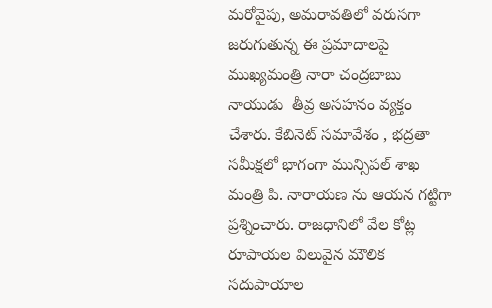మరోవైపు, అమరావతిలో వరుసగా జరుగుతున్న ఈ ప్రమాదాలపై ముఖ్యమంత్రి నారా చంద్రబాబు నాయుడు  తీవ్ర అసహనం వ్యక్తం చేశారు. కేబినెట్ సమావేశం , భద్రతా సమీక్షలో భాగంగా మున్సిపల్ శాఖ మంత్రి పి. నారాయణ ను ఆయన గట్టిగా ప్రశ్నించారు. రాజధానిలో వేల కోట్ల రూపాయల విలువైన మౌలిక సదుపాయాల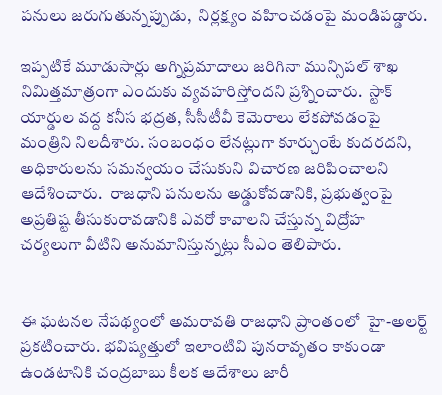పనులు జరుగుతున్నప్పుడు,  నిర్లక్ష్యం వహించడంపై మండిపడ్డారు.

ఇప్పటికే మూడుసార్లు అగ్నిప్రమాదాలు జరిగినా మున్సిపల్ శాఖ నిమిత్తమాత్రంగా ఎందుకు వ్యవహరిస్తోందని ప్రశ్నించారు.  స్టాక్ యార్డుల వద్ద కనీస భద్రత, సీసీటీవీ కెమెరాలు లేకపోవడంపై మంత్రిని నిలదీశారు. సంబంధం లేనట్లుగా కూర్చుంటే కుదరదని, అధికారులను సమన్వయం చేసుకుని విచారణ జరిపించాలని ఆదేశించారు.  రాజధాని పనులను అడ్డుకోవడానికి, ప్రభుత్వంపై అప్రతిష్ట తీసుకురావడానికి ఎవరో కావాలని చేస్తున్న విద్రోహ చర్యలుగా వీటిని అనుమానిస్తున్నట్లు సీఎం తెలిపారు.


ఈ ఘటనల నేపథ్యంలో అమరావతి రాజధాని ప్రాంతంలో  హై-అలర్ట్  ప్రకటించారు. భవిష్యత్తులో ఇలాంటివి పునరావృతం కాకుండా ఉండటానికి చంద్రబాబు కీలక ఆదేశాలు జారీ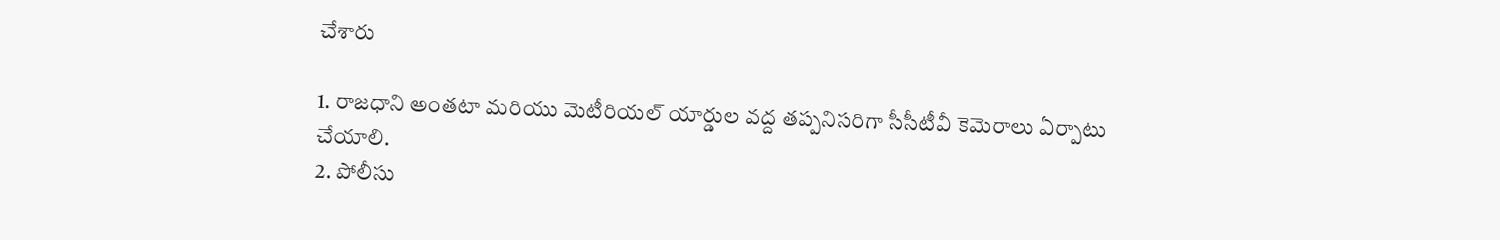చేశారు

1. రాజధాని అంతటా మరియు మెటీరియల్ యార్డుల వద్ద తప్పనిసరిగా సీసీటీవీ కెమెరాలు ఏర్పాటు చేయాలి.
2. పోలీసు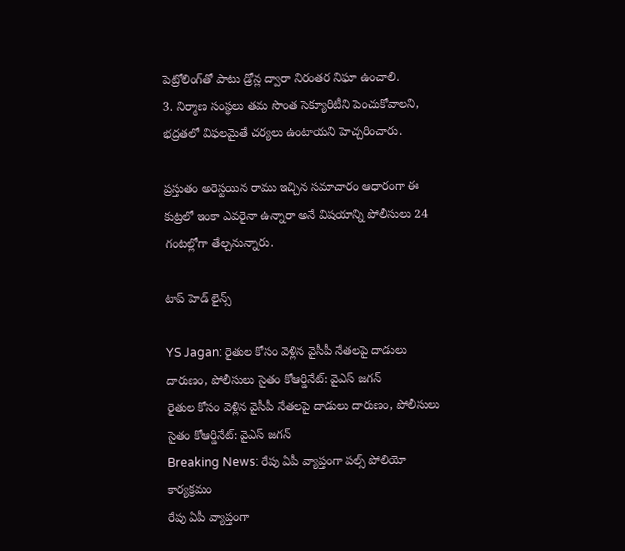పెట్రోలింగ్‌తో పాటు డ్రోన్ల ద్వారా నిరంతర నిఘా ఉంచాలి.
3. నిర్మాణ సంస్థలు తమ సొంత సెక్యూరిటీని పెంచుకోవాలని, భద్రతలో విఫలమైతే చర్యలు ఉంటాయని హెచ్చరించారు.

ప్రస్తుతం అరెస్టయిన రాము ఇచ్చిన సమాచారం ఆధారంగా ఈ కుట్రలో ఇంకా ఎవరైనా ఉన్నారా అనే విషయాన్ని పోలీసులు 24 గంటల్లోగా తేల్చనున్నారు.

టాప్ హెడ్ లైన్స్

YS Jagan: రైతుల కోసం వెళ్లిన వైసీపీ నేతలపై దాడులు దారుణం, పోలీసులు సైతం కోఆర్డినేట్: వైఎస్ జగన్
రైతుల కోసం వెళ్లిన వైసీపీ నేతలపై దాడులు దారుణం, పోలీసులు సైతం కోఆర్డినేట్: వైఎస్ జగన్
Breaking News: రేపు ఏపీ వ్యాప్తంగా పల్స్ పోలియో కార్యక్రమం
రేపు ఏపీ వ్యాప్తంగా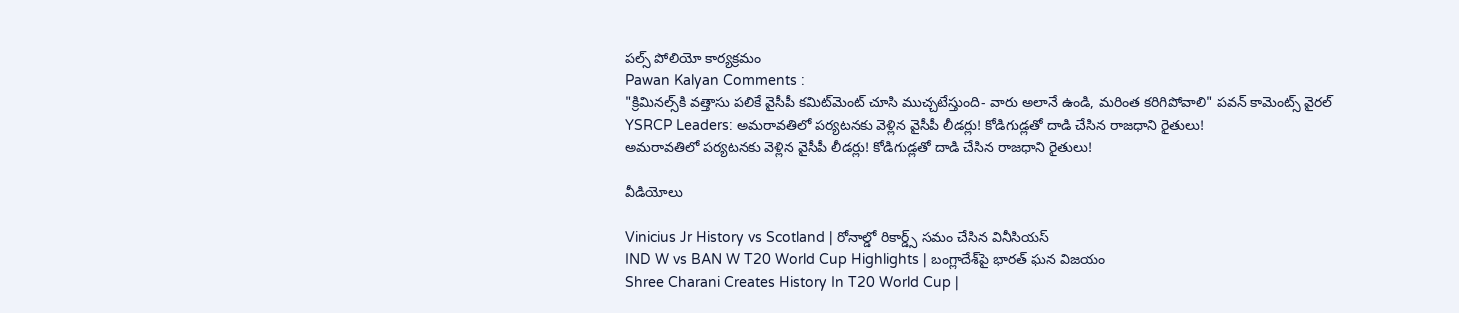పల్స్ పోలియో కార్యక్రమం
Pawan Kalyan Comments :
"క్రిమినల్స్‌కి వత్తాసు పలికే వైసీపీ కమిట్‌మెంట్‌ చూసి ముచ్చటేస్తుంది- వారు అలానే ఉండి, మరింత కరిగిపోవాలి" పవన్ కామెంట్స్ వైరల్
YSRCP Leaders: అమరావతిలో పర్యటనకు వెళ్లిన వైసీపీ లీడర్లు! కోడిగుడ్లతో దాడి చేసిన రాజధాని రైతులు!
అమరావతిలో పర్యటనకు వెళ్లిన వైసీపీ లీడర్లు! కోడిగుడ్లతో దాడి చేసిన రాజధాని రైతులు!

వీడియోలు

Vinicius Jr History vs Scotland | రోనాల్డో రికార్డ్స్ సమం చేసిన వినీసియస్
IND W vs BAN W T20 World Cup Highlights | బంగ్లాదేశ్‌పై భారత్ ఘన విజయం
Shree Charani Creates History In T20 World Cup |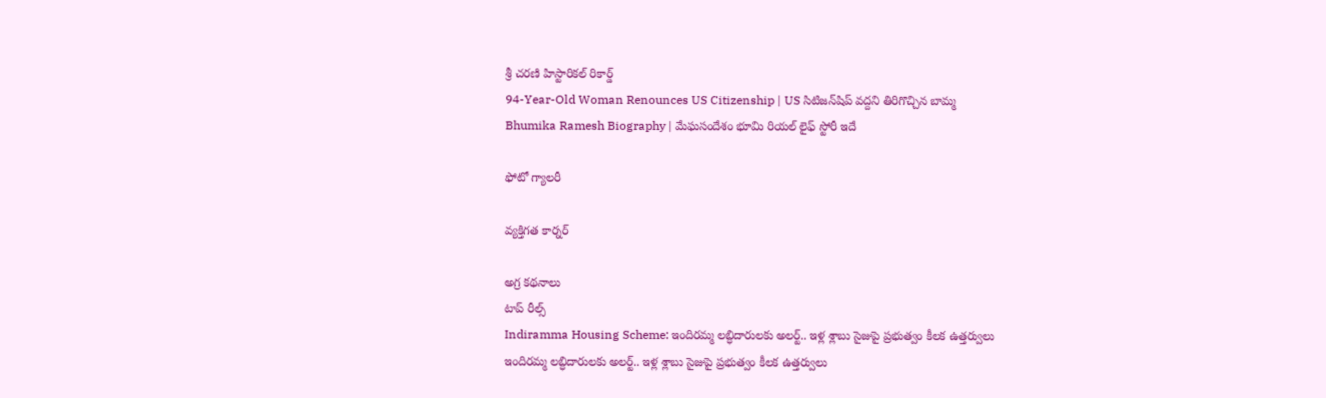శ్రీ చరణి హిస్టారికల్ రికార్డ్
94-Year-Old Woman Renounces US Citizenship | US సిటిజన్‌షిప్ వద్దని తిరిగొచ్చిన బామ్మ
Bhumika Ramesh Biography | మేఘసందేశం భూమి రియల్ లైఫ్ స్టోరీ ఇదే

ఫోటో గ్యాలరీ

వ్యక్తిగత కార్నర్

అగ్ర కథనాలు
టాప్ రీల్స్
Indiramma Housing Scheme: ఇందిరమ్మ లబ్ధిదారులకు అలర్ట్.. ఇళ్ల శ్లాబు సైజుపై ప్రభుత్వం కీలక ఉత్తర్వులు
ఇందిరమ్మ లబ్ధిదారులకు అలర్ట్.. ఇళ్ల శ్లాబు సైజుపై ప్రభుత్వం కీలక ఉత్తర్వులు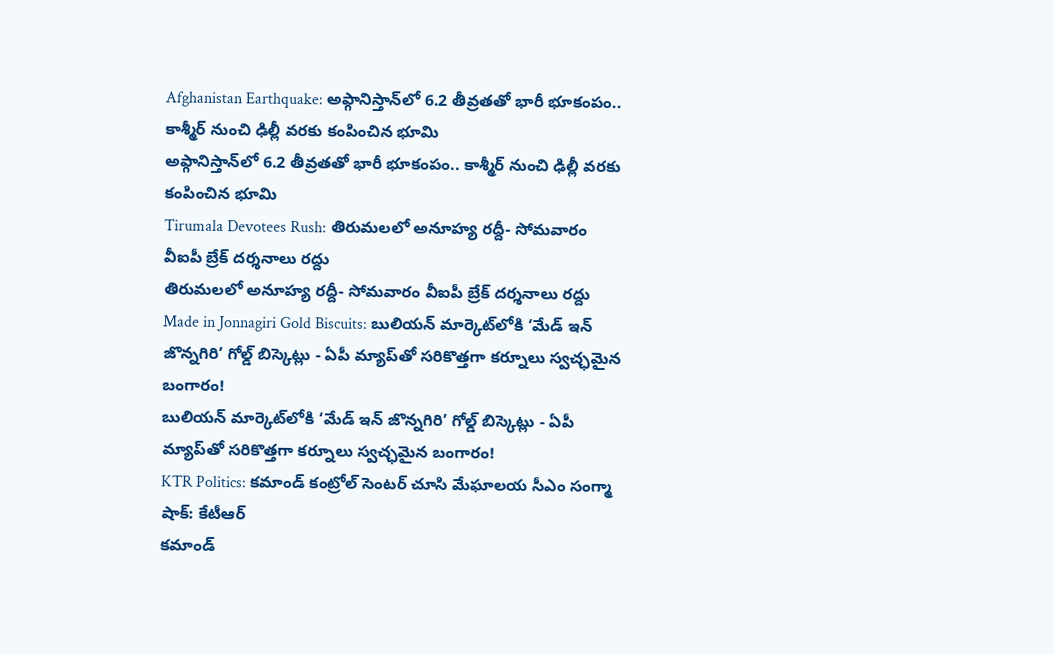Afghanistan Earthquake: అఫ్గానిస్తాన్‌లో 6.2 తీవ్రతతో భారీ భూకంపం.. కాశ్మీర్ నుంచి ఢిల్లీ వరకు కంపించిన భూమి
అఫ్గానిస్తాన్‌లో 6.2 తీవ్రతతో భారీ భూకంపం.. కాశ్మీర్ నుంచి ఢిల్లీ వరకు కంపించిన భూమి
Tirumala Devotees Rush: తిరుమలలో అనూహ్య రద్దీ- సోమవారం వీఐపీ బ్రేక్ దర్శనాలు రద్దు
తిరుమలలో అనూహ్య రద్దీ- సోమవారం వీఐపీ బ్రేక్ దర్శనాలు రద్దు
Made in Jonnagiri Gold Biscuits: బులియన్ మార్కెట్‌లోకి ‘మేడ్ ఇన్ జొన్నగిరి’ గోల్డ్ బిస్కెట్లు - ఏపీ మ్యాప్‌తో సరికొత్తగా కర్నూలు స్వచ్ఛమైన బంగారం!
బులియన్ మార్కెట్‌లోకి ‘మేడ్ ఇన్ జొన్నగిరి’ గోల్డ్ బిస్కెట్లు - ఏపీ మ్యాప్‌తో సరికొత్తగా కర్నూలు స్వచ్ఛమైన బంగారం!
KTR Politics: కమాండ్ కంట్రోల్ సెంటర్ చూసి మేఘాలయ సీఎం సంగ్మా షాక్: కేటీఆర్
కమాండ్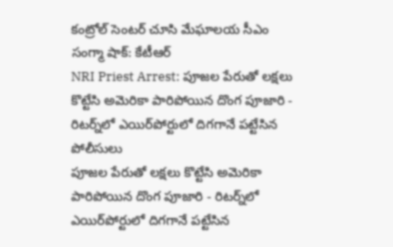కంట్రోల్ సెంటర్ చూసి మేఘాలయ సీఎం సంగ్మా షాక్: కేటీఆర్
NRI Priest Arrest: పూజల పేరుతో లక్షలు కొట్టేసి అమెరికా పారిపోయిన దొంగ పూజారి - రిటర్న్‌లో ఎయిర్‌పోర్టులో దిగగానే పట్టేసిన పోలీసులు
పూజల పేరుతో లక్షలు కొట్టేసి అమెరికా పారిపోయిన దొంగ పూజారి - రిటర్న్‌లో ఎయిర్‌పోర్టులో దిగగానే పట్టేసిన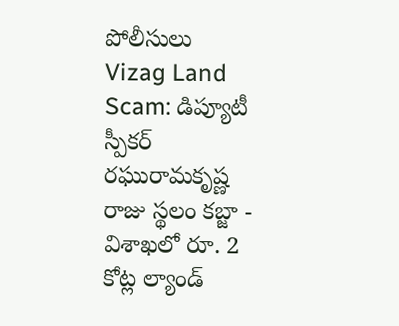పోలీసులు
Vizag Land Scam: డిప్యూటీ స్పీకర్ రఘురామకృష్ణ రాజు స్థలం కబ్జా - విశాఖలో రూ. 2 కోట్ల ల్యాండ్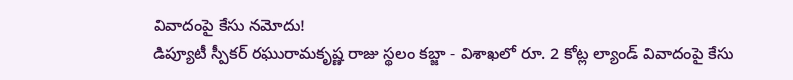వివాదంపై కేసు నమోదు!
డిప్యూటీ స్పీకర్ రఘురామకృష్ణ రాజు స్థలం కబ్జా - విశాఖలో రూ. 2 కోట్ల ల్యాండ్ వివాదంపై కేసు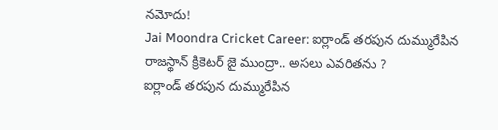నమోదు!
Jai Moondra Cricket Career: ఐర్లాండ్ తరపున దుమ్మురేపిన రాజస్థాన్ క్రికెటర్ జై ముంద్రా.. అసలు ఎవరితను ?
ఐర్లాండ్ తరపున దుమ్మురేపిన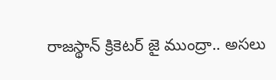రాజస్థాన్ క్రికెటర్ జై ముంద్రా.. అసలు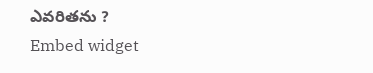ఎవరితను ?
Embed widget